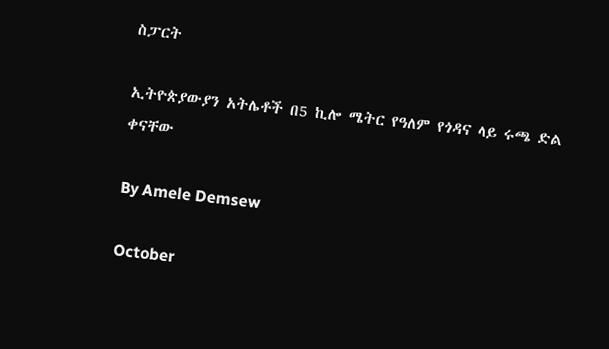ስፓርት

ኢትዮጵያውያን አትሌቶች በ5 ኪሎ ሜትር የዓለም የጎዳና ላይ ሩጫ ድል ቀናቸው

By Amele Demsew

October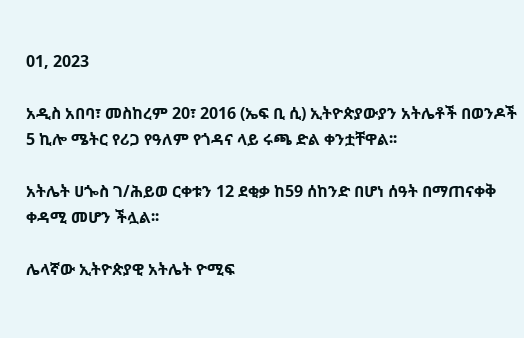01, 2023

አዲስ አበባ፣ መስከረም 20፣ 2016 (ኤፍ ቢ ሲ) ኢትዮጵያውያን አትሌቶች በወንዶች 5 ኪሎ ሜትር የሪጋ የዓለም የጎዳና ላይ ሩጫ ድል ቀንቷቸዋል፡፡

አትሌት ሀጐስ ገ/ሕይወ ርቀቱን 12 ደቂቃ ከ59 ሰከንድ በሆነ ሰዓት በማጠናቀቅ ቀዳሚ መሆን ችሏል፡፡

ሌላኛው ኢትዮጵያዊ አትሌት ዮሚፍ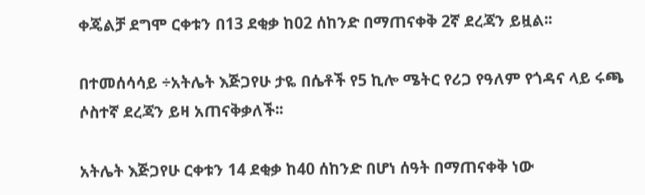ቀጄልቻ ደግሞ ርቀቱን በ13 ደቂቃ ከ02 ሰከንድ በማጠናቀቅ 2ኛ ደረጃን ይዟል፡፡

በተመሰሳሳይ ÷አትሌት እጅጋየሁ ታዬ በሴቶች የ5 ኪሎ ሜትር የሪጋ የዓለም የጎዳና ላይ ሩጫ ሶስተኛ ደረጃን ይዛ አጠናቅቃለች፡፡

አትሌት እጅጋየሁ ርቀቱን 14 ደቂቃ ከ40 ሰከንድ በሆነ ሰዓት በማጠናቀቅ ነው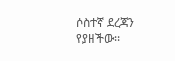ሶስተኛ ደረጃን የያዘችው፡፡